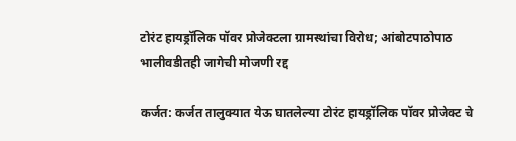टोरंट हायड्रॉलिक पॉवर प्रोजेक्टला ग्रामस्थांचा विरोध; आंबोटपाठोपाठ भालीवडीतही जागेची मोजणी रद्द

कर्जत: कर्जत तालुक्यात येऊ घातलेल्या टोरंट हायड्रॉलिक पॉवर प्रोजेक्ट चे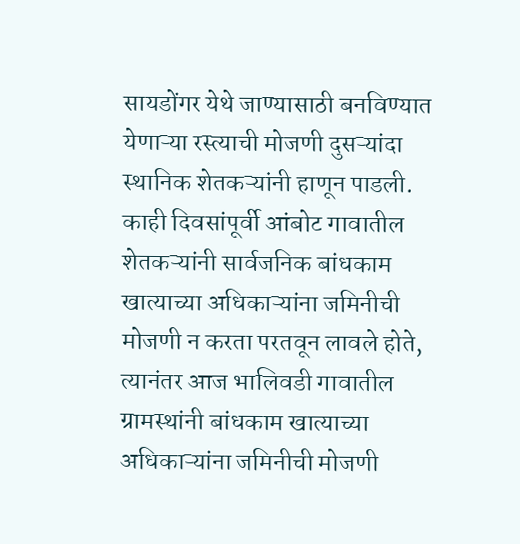सायडोंगर येथे जाण्यासाठी बनविण्यात येणाऱ्या रस्त्याची मोजणी दुसऱ्यांदा स्थानिक शेतकऱ्यांनी हाणून पाडली.
काही दिवसांपूर्वी आंबोट गावातील शेतकऱ्यांनी सार्वजनिक बांधकाम खात्याच्या अधिकाऱ्यांना जमिनीची मोजणी न करता परतवून लावले होते, त्यानंतर आज भालिवडी गावातील ग्रामस्थांनी बांधकाम खात्याच्या अधिकाऱ्यांना जमिनीची मोजणी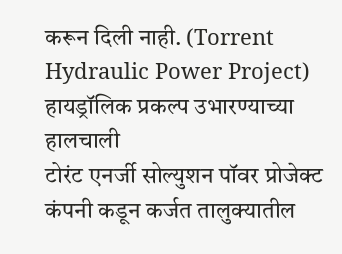करून दिली नाही. (Torrent Hydraulic Power Project)
हायड्रॉलिक प्रकल्प उभारण्याच्या हालचाली
टोरंट एनर्जी सोल्युशन पॉवर प्रोजेक्ट कंपनी कडून कर्जत तालुक्यातील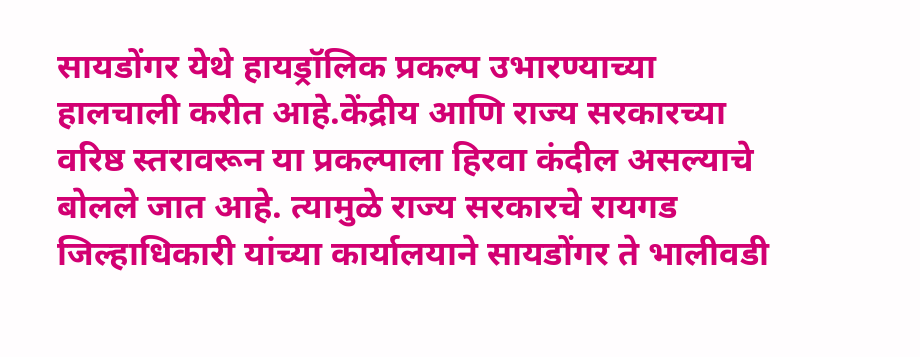सायडोंगर येथे हायड्रॉलिक प्रकल्प उभारण्याच्या हालचाली करीत आहे.केंद्रीय आणि राज्य सरकारच्या वरिष्ठ स्तरावरून या प्रकल्पाला हिरवा कंदील असल्याचे बोलले जात आहे. त्यामुळे राज्य सरकारचे रायगड जिल्हाधिकारी यांच्या कार्यालयाने सायडोंगर ते भालीवडी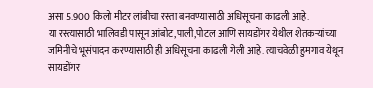असा 5.900 किलो मीटर लांबीचा रस्ता बनवण्यासाठी अधिसूचना काढली आहे.
या रस्त्यासाठी भालिवडी पासून आंबोट,पाली,पोटल आणि सायडोंगर येथील शेतकऱ्यांच्या जमिनीचे भूसंपादन करण्यासाठी ही अधिसूचना काढली गेली आहे. त्याचवेळी हुमगाव येथून सायडोंगर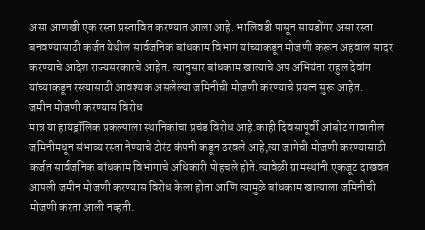असा आणखी एक रस्ता प्रस्तावित करण्यात आला आहे. भालिवडी पासून सायडोंगर असा रस्ता बनवण्यासाठी कर्जत येथील सार्वजनिक बांधकाम विभाग यांच्याकडून मोजणी करून अहवाल सादर करण्याचे आदेश राज्यसरकारचे आहेत. त्यानुसार बांधकाम खात्याचे अप अभियंता राहुल देवांग यांच्याकडून रस्त्यासाठी आवश्यक असलेल्या जमिनीची मोजणी करण्याचे प्रयत्न सुरू आहेत.
जमीन मोजणी करण्यास विरोध
मात्र या हायड्रॉलिक प्रकल्पाला स्थानिकांचा प्रचंड विरोध आहे.काही दिवसापूर्वी आंबोट गावातील जमिनीमधून संभाव्य रस्ता नेण्याचे टोरंट कंपनी कडून ठरवले आहे,त्या जागेची मोजणी करण्यासाठी कर्जत सार्वजनिक बांधकाम विभागाचे अधिकारी पोहचले होते.त्यावेळी ग्रामस्थांनी एकजूट दाखवत आपली जमीन मोजणी करण्यास विरोध केला होता आणि त्यामुळे बांधकाम खात्याला जमिनीची मोजणी करता आली नव्हती.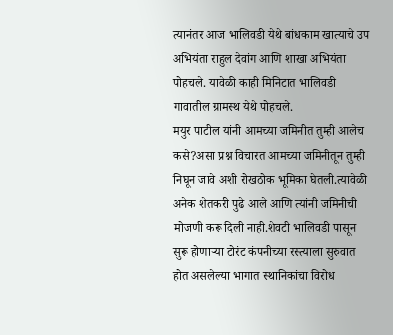त्यानंतर आज भालिवडी येथे बांधकाम खात्याचे उप अभियंता राहुल देवांग आणि शाखा अभियंता पोहचले. यावेळी काही मिनिटात भालिवडी गावातील ग्रामस्थ येथे पोहचले.
मयुर पाटील यांनी आमच्या जमिनीत तुम्ही आलेच कसे?असा प्रश्न विचारत आमच्या जमिनीतून तुम्ही निघून जावे अशी रोखठोक भूमिका घेतली.त्यावेळी अनेक शेतकरी पुढे आले आणि त्यांनी जमिनीची मोजणी करू दिली नाही.शेवटी भालिवडी पासून सुरू होणाऱ्या टोरंट कंपनीच्या रस्त्याला सुरुवात होत असलेल्या भागात स्थानिकांचा विरोध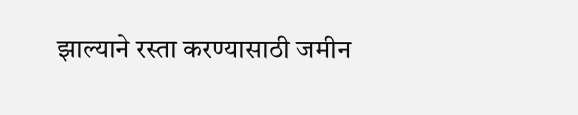झाल्याने रस्ता करण्यासाठी जमीन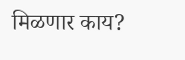मिळणार काय?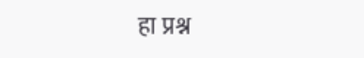हा प्रश्न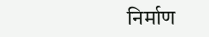निर्माण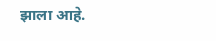झाला आहे.